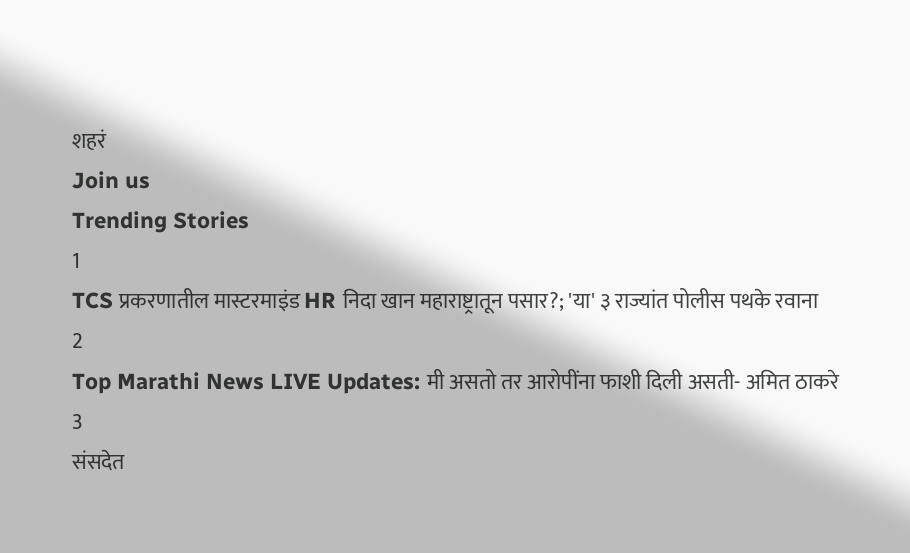शहरं
Join us
Trending Stories
1
TCS प्रकरणातील मास्टरमाइंड HR निदा खान महाराष्ट्रातून पसार?; 'या' ३ राज्यांत पोलीस पथके रवाना
2
Top Marathi News LIVE Updates: मी असतो तर आरोपींना फाशी दिली असती- अमित ठाकरे
3
संसदेत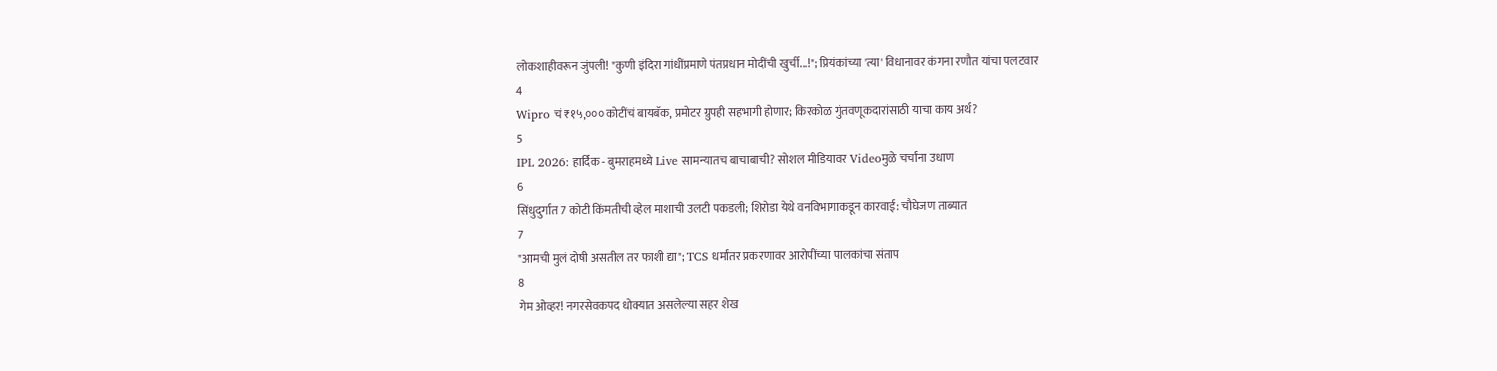लोकशाहीवरून जुंपली! "कुणी इंदिरा गांधींप्रमाणे पंतप्रधान मोदींची खुर्ची...!"; प्रियंकांच्या 'त्या' विधानावर कंगना रणौत यांचा पलटवार
4
Wipro चं ₹१५,००० कोटींचं बायबॅक, प्रमोटर ग्रुपही सहभागी होणार; किरकोळ गुंतवणूकदारांसाठी याचा काय अर्थ?
5
IPL 2026: हार्दिक - बुमराहमध्ये Live सामन्यातच बाचाबाची? सोशल मीडियावर Videoमुळे चर्चांना उधाण
6
सिंधुदुर्गात 7 कोटी किंमतीची व्हेल माशाची उलटी पकडली; शिरोडा येथे वनविभागाकडून कारवाई: चौघेजण ताब्यात
7
"आमची मुलं दोषी असतील तर फाशी द्या"; TCS धर्मांतर प्रकरणावर आरोपींच्या पालकांचा संताप
8
गेम ओव्हर! नगरसेवकपद धोक्यात असलेल्या सहर शेख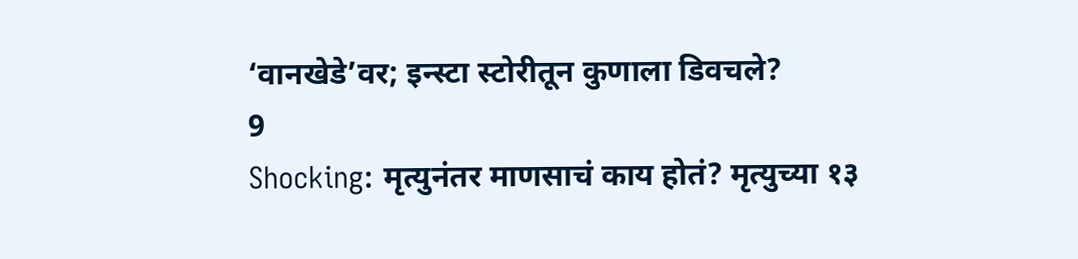‘वानखेडे’वर; इन्स्टा स्टोरीतून कुणाला डिवचले?
9
Shocking: मृत्युनंतर माणसाचं काय होतं? मृत्युच्या १३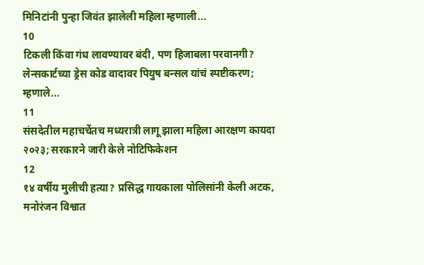मिनिटांनी पुन्हा जिवंत झालेली महिला म्हणाली...
10
टिकली किंवा गंध लावण्यावर बंदी, पण हिजाबला परवानगी? लेन्सकार्टच्या ड्रेस कोड वादावर पियुष बन्सल यांचं स्पष्टीकरण; म्हणाले...
11
संसदेतील महाचर्चेतच मध्यरात्री लागू झाला महिला आरक्षण कायदा २०२३; सरकारने जारी केले नोटिफिकेशन
12
१४ वर्षीय मुलीची हत्या? प्रसिद्ध गायकाला पोलिसांनी केली अटक, मनोरंजन विश्वात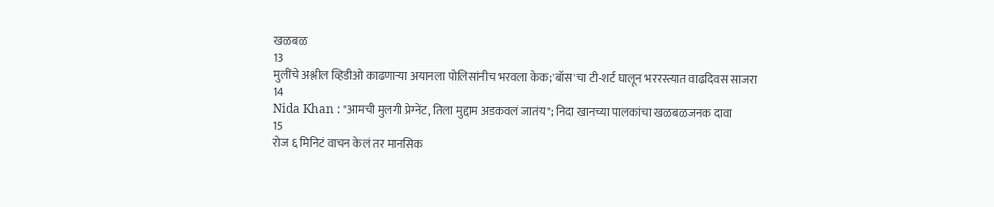खळबळ
13
मुलींचे अश्लील व्हिडीओ काढणाऱ्या अयानला पोलिसांनीच भरवला केक;'बॉस'चा टी-शर्ट घालून भररस्त्यात वाढदिवस साजरा
14
Nida Khan : "आमची मुलगी प्रेग्‍नेंट, तिला मुद्दाम अडकवलं जातंय"; निदा खानच्या पालकांचा खळबळजनक दावा
15
रोज ६ मिनिटं वाचन केलं तर मानसिक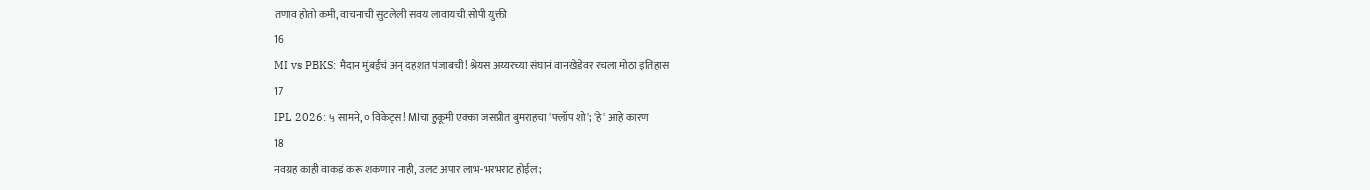तणाव होतो कमी, वाचनाची सुटलेली सवय लावायची सोपी युक्ती
16
MI vs PBKS: मैदान मुंबईचं अन् दहशत पंजाबची! श्रेयस अय्यरच्या संघानं वानखेडेवर रचला मोठा इतिहास
17
IPL 2026: ५ सामने, ० विकेट्स! MIचा हुकूमी एक्का जसप्रीत बुमराहचा 'फ्लॉप शो'; 'हे' आहे कारण
18
नवग्रह काही वाकडं करू शकणार नाही, उलट अपार लाभ-भरभराट होईल;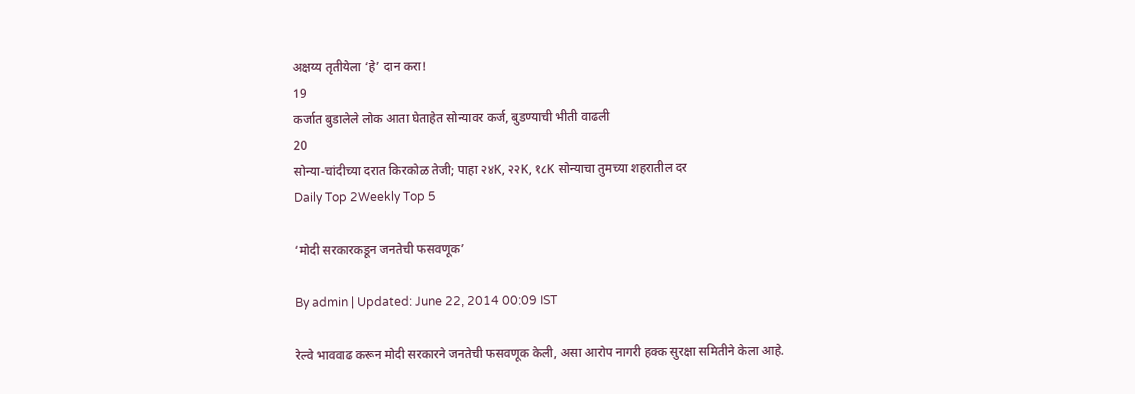अक्षय्य तृतीयेला ‘हे’ दान करा!
19
कर्जात बुडालेले लोक आता घेताहेत सोन्यावर कर्ज, बुडण्याची भीती वाढली
20
सोन्या-चांदीच्या दरात किरकोळ तेजी; पाहा २४K, २२K, १८K सोन्याचा तुमच्या शहरातील दर
Daily Top 2Weekly Top 5

‘मोदी सरकारकडून जनतेची फसवणूक’

By admin | Updated: June 22, 2014 00:09 IST

रेल्वे भाववाढ करून मोदी सरकारने जनतेची फसवणूक केली, असा आरोप नागरी हक्क सुरक्षा समितीने केला आहे.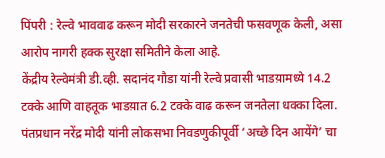पिंपरी : रेल्वे भाववाढ करून मोदी सरकारने जनतेची फसवणूक केली, असा आरोप नागरी हक्क सुरक्षा समितीने केला आहे.
केंद्रीय रेल्वेमंत्री डी.व्ही. सदानंद गौडा यांनी रेल्वे प्रवासी भाडय़ामध्ये 14.2 टक्के आणि वाहतूक भाडय़ात 6.2 टक्के वाढ करून जनतेला धक्का दिला. पंतप्रधान नरेंद्र मोदी यांनी लोकसभा निवडणुकीपूर्वी ‘अच्छे दिन आयेंगे’ चा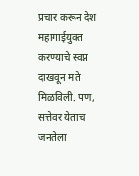प्रचार करून देश महागाईयुक्त करण्याचे स्वप्न दाखवून मते मिळविली. पण, सत्तेवर येताच जनतेला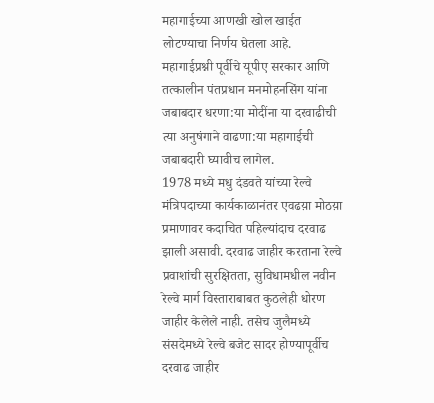महागाईच्या आणखी खोल खाईत लोटण्याचा निर्णय घेतला आहे. महागाईप्रश्नी पूर्वीचे यूपीए सरकार आणि तत्कालीन पंतप्रधान मनमोहनसिंग यांना जबाबदार धरणा:या मोदींना या दरवाढीची त्या अनुषंगाने वाढणा:या महागाईची जबाबदारी घ्यावीच लागेल.
1978 मध्ये मधु दंडवते यांच्या रेल्वे मंत्रिपदाच्या कार्यकाळानंतर एवढय़ा मोठय़ा प्रमाणावर कदाचित पहिल्यांदाच दरवाढ झाली असावी. दरवाढ जाहीर करताना रेल्वे प्रवाशांची सुरक्षितता, सुविधामधील नवीन रेल्वे मार्ग विस्ताराबाबत कुठलेही धोरण जाहीर केलेले नाही. तसेच जुलैमध्ये संसदेमध्ये रेल्वे बजेट सादर होण्यापूर्वीच दरवाढ जाहीर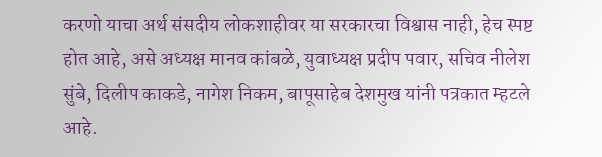करणो याचा अर्थ संसदीय लोकशाहीवर या सरकारचा विश्वास नाही, हेच स्पष्ट होत आहे, असे अध्यक्ष मानव कांबळे, युवाध्यक्ष प्रदीप पवार, सचिव नीलेश सुंबे, दिलीप काकडे, नागेश निकम, बापूसाहेब देशमुख यांनी पत्रकात म्हटले आहे.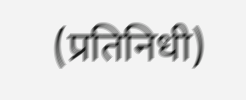(प्रतिनिधी)